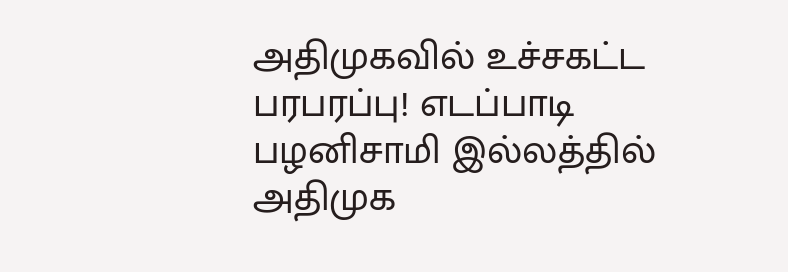அதிமுகவில் உச்சகட்ட பரபரப்பு! எடப்பாடி பழனிசாமி இல்லத்தில் அதிமுக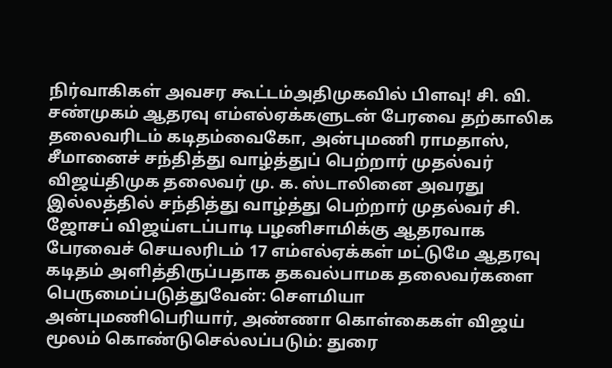நிர்வாகிகள் அவசர கூட்டம்அதிமுகவில் பிளவு! சி. வி. சண்முகம் ஆதரவு எம்எல்ஏக்களுடன் பேரவை தற்காலிக தலைவரிடம் கடிதம்வைகோ, அன்புமணி ராமதாஸ், சீமானைச் சந்தித்து வாழ்த்துப் பெற்றார் முதல்வர் விஜய்திமுக தலைவர் மு. க. ஸ்டாலினை அவரது இல்லத்தில் சந்தித்து வாழ்த்து பெற்றார் முதல்வர் சி. ஜோசப் விஜய்எடப்பாடி பழனிசாமிக்கு ஆதரவாக பேரவைச் செயலரிடம் 17 எம்எல்ஏக்கள் மட்டுமே ஆதரவு கடிதம் அளித்திருப்பதாக தகவல்பாமக தலைவர்களை பெருமைப்படுத்துவேன்: செளமியா அன்புமணிபெரியார், அண்ணா கொள்கைகள் விஜய் மூலம் கொண்டுசெல்லப்படும்: துரை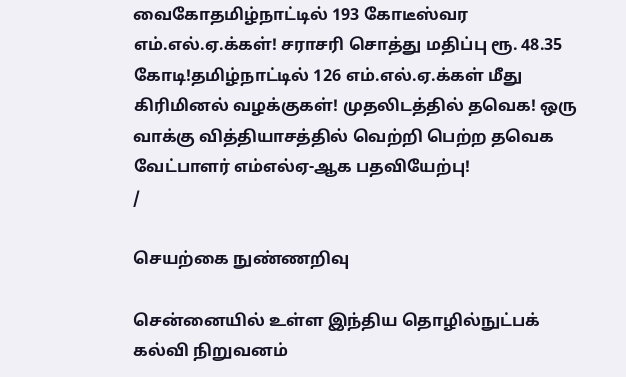வைகோதமிழ்நாட்டில் 193 கோடீஸ்வர எம்.எல்.ஏ.க்கள்! சராசரி சொத்து மதிப்பு ரூ. 48.35 கோடி!தமிழ்நாட்டில் 126 எம்.எல்.ஏ.க்கள் மீது கிரிமினல் வழக்குகள்! முதலிடத்தில் தவெக! ஒரு வாக்கு வித்தியாசத்தில் வெற்றி பெற்ற தவெக வேட்பாளர் எம்எல்ஏ-ஆக பதவியேற்பு!
/

செயற்கை நுண்ணறிவு

சென்னையில் உள்ள இந்திய தொழில்நுட்பக் கல்வி நிறுவனம்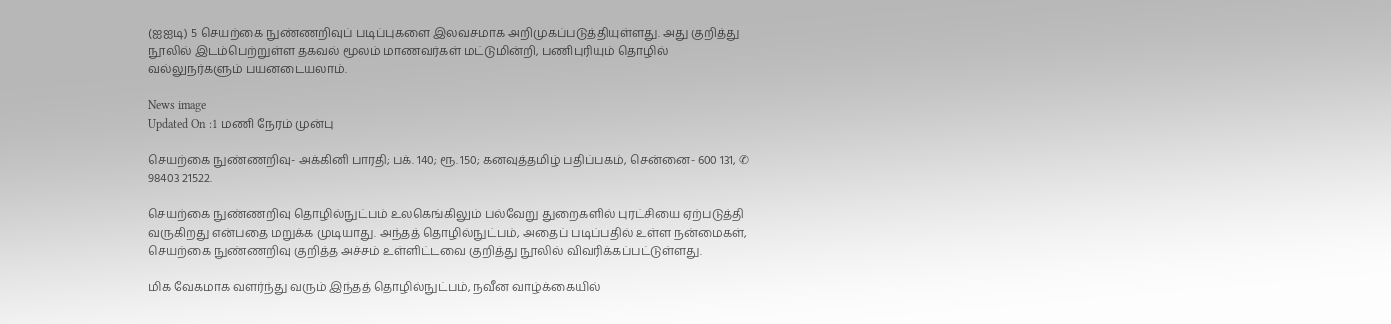(ஐஐடி) 5 செயற்கை நுண்ணறிவுப் படிப்புகளை இலவசமாக அறிமுகப்படுத்தியுள்ளது. அது குறித்து நூலில் இடம்பெற்றுள்ள தகவல் மூலம் மாணவர்கள் மட்டுமின்றி, பணிபுரியும் தொழில் வல்லுநர்களும் பயனடையலாம்.

News image
Updated On :1 மணி நேரம் முன்பு

செயற்கை நுண்ணறிவு- அக்கினி பாரதி; பக். 140; ரூ. 150; கனவுத்தமிழ் பதிப்பகம், சென்னை- 600 131, ✆ 98403 21522.

செயற்கை நுண்ணறிவு தொழில்நுட்பம் உலகெங்கிலும் பல்வேறு துறைகளில் புரட்சியை ஏற்படுத்தி வருகிறது என்பதை மறுக்க முடியாது. அந்தத் தொழில்நுட்பம், அதைப் படிப்பதில் உள்ள நன்மைகள், செயற்கை நுண்ணறிவு குறித்த அச்சம் உள்ளிட்டவை குறித்து நூலில் விவரிக்கப்பட்டுள்ளது.

மிக வேகமாக வளர்ந்து வரும் இந்தத் தொழில்நுட்பம், நவீன வாழ்க்கையில்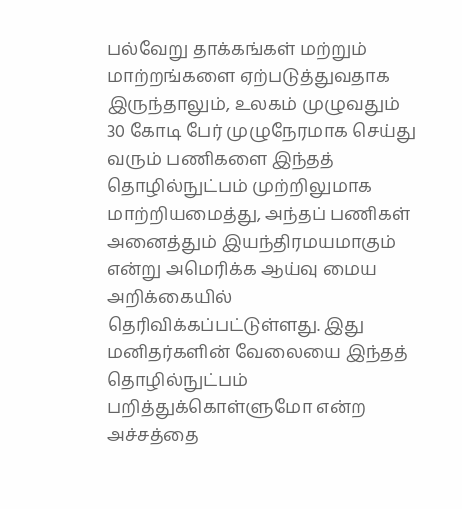பல்வேறு தாக்கங்கள் மற்றும் மாற்றங்களை ஏற்படுத்துவதாக இருந்தாலும், உலகம் முழுவதும் 30 கோடி பேர் முழுநேரமாக செய்து வரும் பணிகளை இந்தத் தொழில்நுட்பம் முற்றிலுமாக மாற்றியமைத்து, அந்தப் பணிகள் அனைத்தும் இயந்திரமயமாகும் என்று அமெரிக்க ஆய்வு மைய அறிக்கையில் தெரிவிக்கப்பட்டுள்ளது. இது மனிதர்களின் வேலையை இந்தத் தொழில்நுட்பம் பறித்துக்கொள்ளுமோ என்ற அச்சத்தை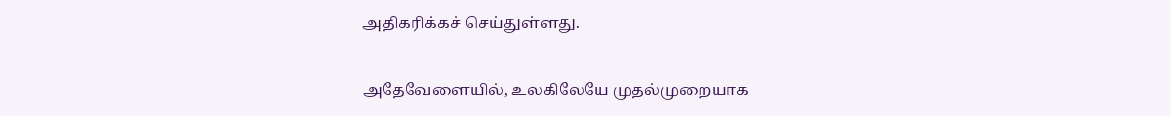அதிகரிக்கச் செய்துள்ளது.

அதேவேளையில், உலகிலேயே முதல்முறையாக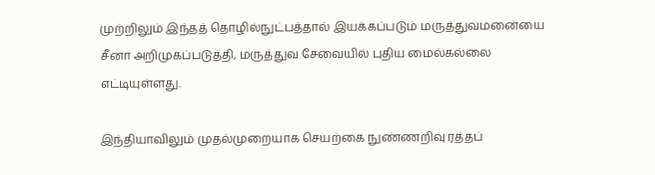முற்றிலும் இந்தத் தொழில்நுட்பத்தால் இயக்கப்படும் மருத்துவமனையை சீனா அறிமுகப்படுத்தி, மருத்துவ சேவையில் புதிய மைல்கல்லை எட்டியுள்ளது.

இந்தியாவிலும் முதல்முறையாக செயற்கை நுண்ணறிவு ரத்தப்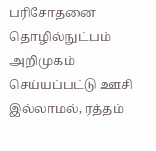பரிசோதனை தொழில்நுட்பம் அறிமுகம் செய்யப்பட்டு ஊசி இல்லாமல், ரத்தம்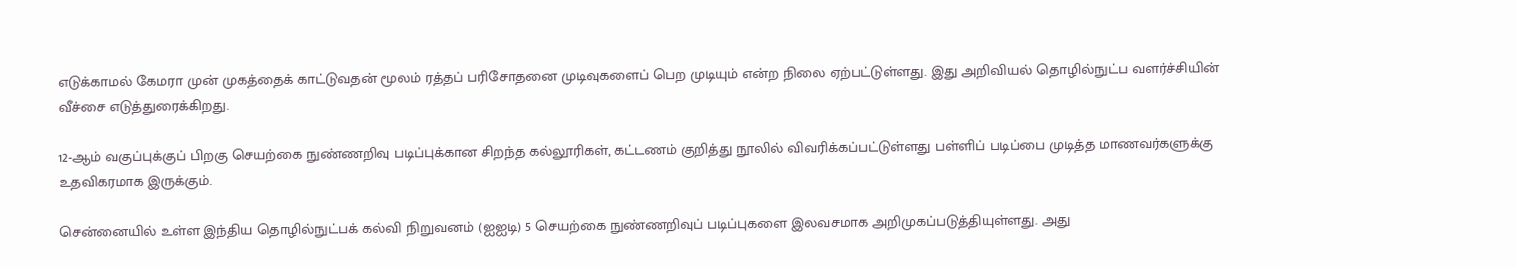எடுக்காமல் கேமரா முன் முகத்தைக் காட்டுவதன் மூலம் ரத்தப் பரிசோதனை முடிவுகளைப் பெற முடியும் என்ற நிலை ஏற்பட்டுள்ளது. இது அறிவியல் தொழில்நுட்ப வளர்ச்சியின் வீச்சை எடுத்துரைக்கிறது.

12-ஆம் வகுப்புக்குப் பிறகு செயற்கை நுண்ணறிவு படிப்புக்கான சிறந்த கல்லூரிகள், கட்டணம் குறித்து நூலில் விவரிக்கப்பட்டுள்ளது பள்ளிப் படிப்பை முடித்த மாணவர்களுக்கு உதவிகரமாக இருக்கும்.

சென்னையில் உள்ள இந்திய தொழில்நுட்பக் கல்வி நிறுவனம் (ஐஐடி) 5 செயற்கை நுண்ணறிவுப் படிப்புகளை இலவசமாக அறிமுகப்படுத்தியுள்ளது. அது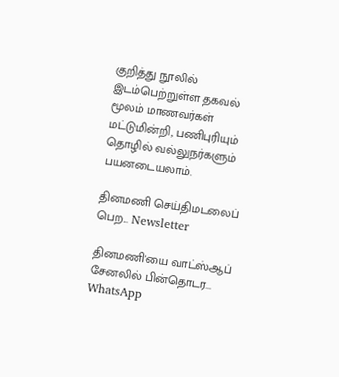குறித்து நூலில் இடம்பெற்றுள்ள தகவல் மூலம் மாணவர்கள் மட்டுமின்றி, பணிபுரியும் தொழில் வல்லுநர்களும் பயனடையலாம்.

தினமணி செய்திமடலைப் பெற... Newsletter

தினமணி'யை வாட்ஸ்ஆப் சேனலில் பின்தொடர... WhatsApp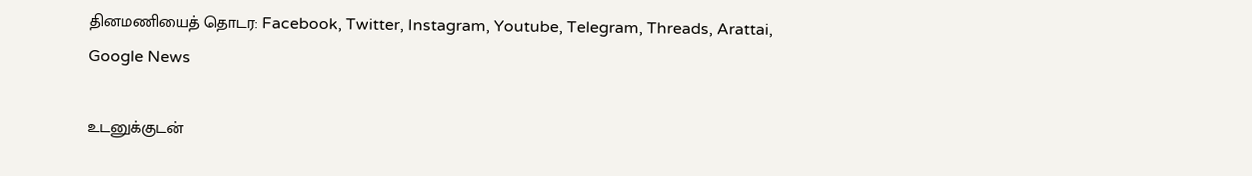தினமணியைத் தொடர: Facebook, Twitter, Instagram, Youtube, Telegram, Threads, Arattai, Google News

உடனுக்குடன்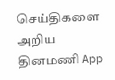செய்திகளை அறிய தினமணி App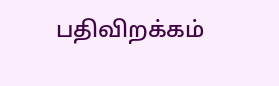பதிவிறக்கம்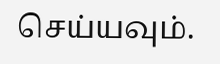செய்யவும்.